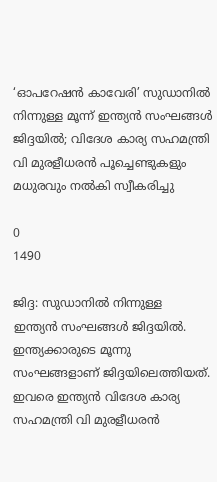‘ഓപറേഷൻ കാവേരി’ സുഡാനിൽ നിന്നുള്ള മൂന്ന് ഇന്ത്യൻ സംഘങ്ങൾ ജിദ്ദയിൽ; വിദേശ കാര്യ സഹമന്ത്രി വി മുരളീധരൻ പൂച്ചെണ്ടുകളും മധുരവും നൽകി സ്വീകരിച്ചു

0
1490

ജിദ്ദ: സുഡാനിൽ നിന്നുള്ള
ഇന്ത്യൻ സംഘങ്ങൾ ജിദ്ദയിൽ. ഇന്ത്യക്കാരുടെ മൂന്നു സംഘങ്ങളാണ് ജിദ്ദയിലെത്തിയത്. ഇവരെ ഇന്ത്യൻ വിദേശ കാര്യ സഹമന്ത്രി വി മുരളീധരൻ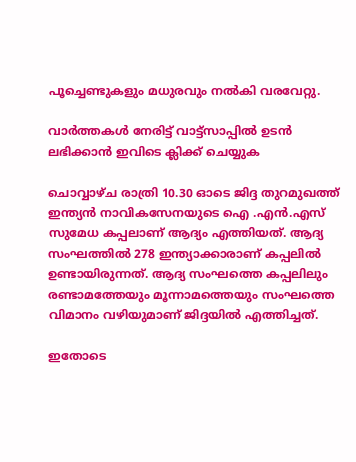പൂച്ചെണ്ടുകളും മധുരവും നൽകി വരവേറ്റു.

വാർത്തകൾ നേരിട്ട് വാട്ട്സാപ്പിൽ ഉടൻ ലഭിക്കാൻ ഇവിടെ ക്ലിക്ക് ചെയ്യുക

ചൊവ്വാഴ്ച രാത്രി 10.30 ഓടെ ജിദ്ദ തുറമുഖത്ത് ഇന്ത്യൻ നാവികസേനയുടെ ഐ .എൻ.എസ് സുമേധ കപ്പലാണ് ആദ്യം എത്തിയത്. ആദ്യ സംഘത്തിൽ 278 ഇന്ത്യാക്കാരാണ് കപ്പലിൽ ഉണ്ടായിരുന്നത്. ആദ്യ സംഘത്തെ കപ്പലിലും രണ്ടാമത്തേയും മൂന്നാമത്തെയും സംഘത്തെ വിമാനം വഴിയുമാണ് ജിദ്ദയിൽ എത്തിച്ചത്.

ഇതോടെ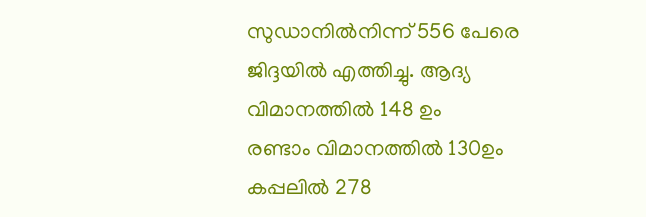സുഡാനിൽനിന്ന് 556 പേരെ ജിദ്ദയിൽ എത്തിച്ചു. ആദ്യ വിമാനത്തിൽ 148 ഉം
രണ്ടാം വിമാനത്തിൽ 130ഉം
കപ്പലിൽ 278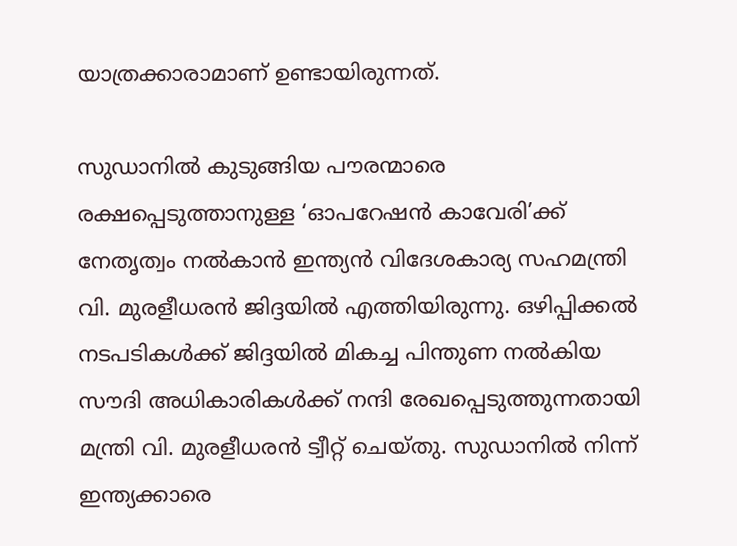യാത്രക്കാരാമാണ് ഉണ്ടായിരുന്നത്.

സുഡാനിൽ കുടുങ്ങിയ പൗരന്മാരെ രക്ഷപ്പെടുത്താനുള്ള ‘ഓപറേഷൻ കാവേരി’ക്ക് നേതൃത്വം നൽകാൻ ഇന്ത്യൻ വിദേശകാര്യ സഹമന്ത്രി വി. മുരളീധരൻ ജിദ്ദയിൽ എത്തിയിരുന്നു. ഒഴിപ്പിക്കൽ നടപടികൾക്ക് ജിദ്ദയിൽ മികച്ച പിന്തുണ നൽകിയ സൗദി അധികാരികൾക്ക് നന്ദി രേഖപ്പെടുത്തുന്നതായി മന്ത്രി വി. മുരളീധരൻ ട്വീറ്റ് ചെയ്തു. സുഡാനിൽ നിന്ന് ഇന്ത്യക്കാരെ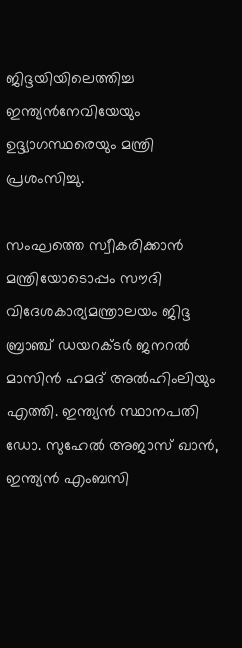ജിദ്ദയിയിലെത്തിച്ച ഇന്ത്യൻനേവിയേയും ഉദ്ദ്യാഗസ്ഥരെയും മന്ത്രി പ്രശംസിച്ചു.

സംഘത്തെ സ്വീകരിക്കാൻ മന്ത്രിയോടൊപ്പം സൗദി വിദേശകാര്യമന്ത്രാലയം ജിദ്ദ ബ്രാഞ്ച് ഡയറക്ടർ ജനറൽ മാസിൻ ഹമദ് അൽഹിംലിയും എത്തി. ഇന്ത്യൻ സ്ഥാനപതി ഡോ. സുഹേൽ അജാസ് ഖാൻ, ഇന്ത്യൻ എംബസി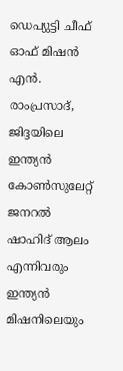ഡെപ്യുട്ടി ചീഫ് ഓഫ് മിഷൻ എൻ. രാംപ്രസാദ്, ജിദ്ദയിലെ ഇന്ത്യൻ കോൺസുലേറ്റ് ജനറൽ ഷാഹിദ് ആലം എന്നിവരും ഇന്ത്യൻ മിഷനിലെയും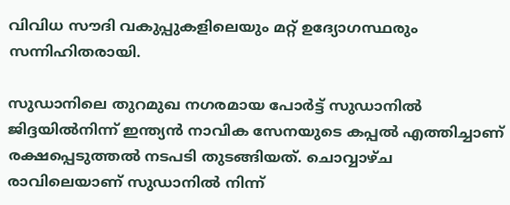വിവിധ സൗദി വകുപ്പുകളിലെയും മറ്റ് ഉദ്യോഗസ്ഥരും സന്നിഹിതരായി.

സുഡാനിലെ തുറമുഖ നഗരമായ പോർട്ട് സുഡാനിൽ ജിദ്ദയിൽനിന്ന് ഇന്ത്യൻ നാവിക സേനയുടെ കപ്പൽ എത്തിച്ചാണ് രക്ഷപ്പെടുത്തൽ നടപടി തുടങ്ങിയത്. ചൊവ്വാഴ്ച രാവിലെയാണ് സുഡാനിൽ നിന്ന്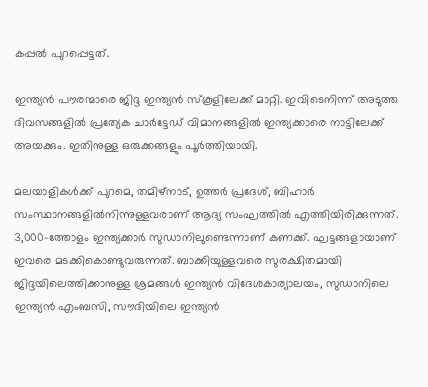കപ്പൽ പുറപ്പെട്ടത്.

ഇന്ത്യൻ പൗരന്മാരെ ജിദ്ദ ഇന്ത്യൻ സ്‌കൂളിലേക്ക് മാറ്റി. ഇവിടെനിന്ന് അടുത്ത ദിവസങ്ങളിൽ പ്രത്യേക ചാർട്ടേഡ് വിമാനങ്ങളിൽ ഇന്ത്യക്കാരെ നാട്ടിലേക്ക് അയക്കും. ഇതിനുള്ള ഒരുക്കങ്ങളും പൂർത്തിയായി.

മലയാളികൾക്ക് പുറമെ, തമിഴ്നാട്, ഉത്തർ പ്രദേശ്, ബിഹാർ സംസ്ഥാനങ്ങളിൽനിന്നുള്ളവരാണ് ആദ്യ സംഘത്തിൽ എത്തിയിരിക്കുന്നത്.
3,000-ത്തോളം ഇന്ത്യക്കാർ സുഡാനിലുണ്ടെന്നാണ് കണക്ക്. ഘട്ടങ്ങളായാണ് ഇവരെ മടക്കികൊണ്ടുവരുന്നത്. ബാക്കിയുള്ളവരെ സുരക്ഷിതമായി ജിദ്ദയിലെത്തിക്കാനുള്ള ശ്രമങ്ങൾ ഇന്ത്യൻ വിദേശകാര്യാലയം, സുഡാനിലെ ഇന്ത്യൻ എംബസി, സൗദിയിലെ ഇന്ത്യൻ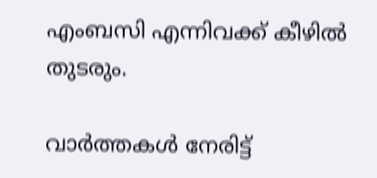എംബസി എന്നിവക്ക് കീഴിൽ തുടരും.

വാർത്തകൾ നേരിട്ട്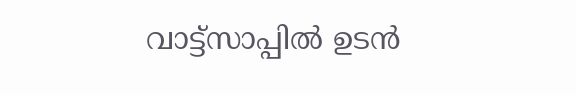വാട്ട്സാപ്പിൽ ഉടൻ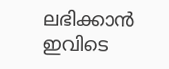ലഭിക്കാൻ ഇവിടെ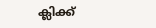ക്ലിക്ക്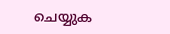ചെയ്യുക